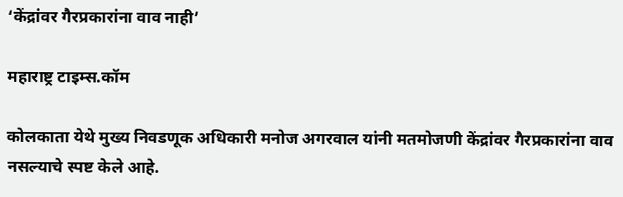‘केंद्रांवर गैरप्रकारांना वाव नाही’

महाराष्ट्र टाइम्स.कॉम

कोलकाता येथे मुख्य निवडणूक अधिकारी मनोज अगरवाल यांनी मतमोजणी केंद्रांवर गैरप्रकारांना वाव नसल्याचे स्पष्ट केले आहे.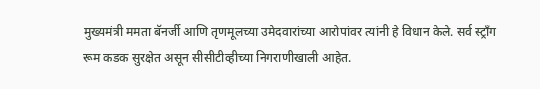मुख्यमंत्री ममता बॅनर्जी आणि तृणमूलच्या उमेदवारांच्या आरोपांवर त्यांनी हे विधान केले. सर्व स्ट्राँग रूम कडक सुरक्षेत असून सीसीटीव्हीच्या निगराणीखाली आहेत.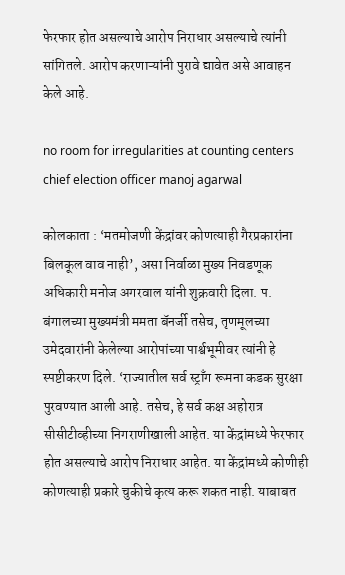फेरफार होत असल्याचे आरोप निराधार असल्याचे त्यांनी सांगितले. आरोप करणाऱ्यांनी पुरावे द्यावेत असे आवाहन केले आहे.

no room for irregularities at counting centers chief election officer manoj agarwal

कोलकाता : ‘मतमोजणी केंद्रांवर कोणत्याही गैरप्रकारांना बिलकूल वाव नाही’, असा निर्वाळा मुख्य निवडणूक अधिकारी मनोज अगरवाल यांनी शुक्रवारी दिला. प. बंगालच्या मुख्यमंत्री ममता बॅनर्जी तसेच, तृणमूलच्या उमेदवारांनी केलेल्या आरोपांच्या पार्श्वभूमीवर त्यांनी हे स्पष्टीकरण दिले. ‘राज्यातील सर्व स्ट्राँग रूमना कडक सुरक्षा पुरवण्यात आली आहे. तसेच, हे सर्व कक्ष अहोरात्र सीसीटीव्हीच्या निगराणीखाली आहेत. या केंद्रांमध्ये फेरफार होत असल्याचे आरोप निराधार आहेत. या केंद्रांमध्ये कोणीही कोणत्याही प्रकारे चुकीचे कृत्य करू शकत नाही. याबाबत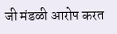जी मंडळी आरोप करत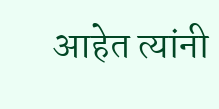आहेत त्यांनी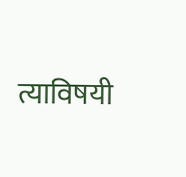त्याविषयी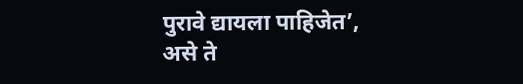पुरावे द्यायला पाहिजेत’, असे ते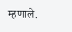म्हणाले.